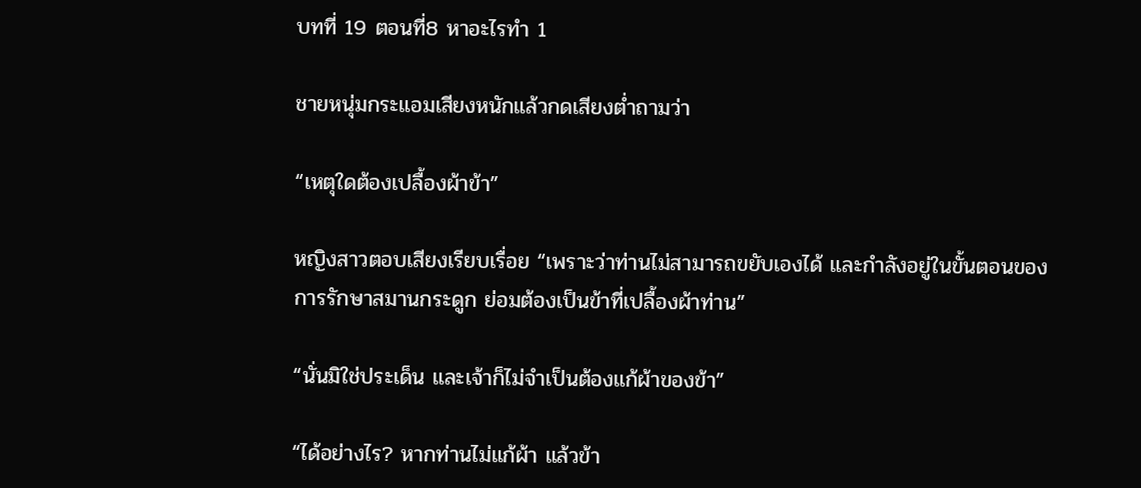บทที่ 19 ตอนที่8 หาอะไรทำ 1

ชายหนุ่มกระแอมเสียงหนักแล้วกดเสียงต่ำถามว่า

“เหตุใดต้องเปลื้องผ้าข้า”

หญิงสาวตอบเสียงเรียบเรื่อย “เพราะว่าท่านไม่สามารถขยับเองได้ และกำลังอยู่ในขั้นตอนของการรักษาสมานกระดูก ย่อมต้องเป็นข้าที่เปลื้องผ้าท่าน”

“นั่นมิใช่ประเด็น และเจ้าก็ไม่จำเป็นต้องแก้ผ้าของข้า”

“ได้อย่างไร? หากท่านไม่แก้ผ้า แล้วข้า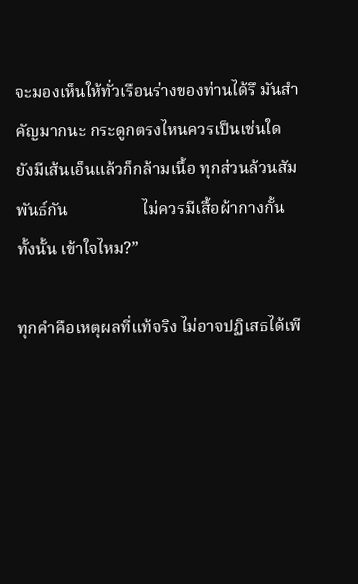จะมองเห็นให้ทั่วเรือนร่างของท่านได้รึ มันสำคัญมากนะ กระดูกตรงไหนควรเป็นเช่นใด ยังมีเส้นเอ็นแล้วก็กล้ามเนื้อ ทุกส่วนล้วนสัมพันธ์กัน                  ไม่ควรมีเสื้อผ้ากางกั้นทั้งนั้น เข้าใจไหม?”

ทุกคำคือเหตุผลที่แท้จริง ไม่อาจปฏิเสธได้เพี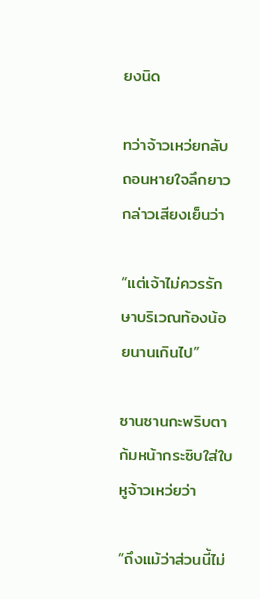ยงนิด

ทว่าจ้าวเหว่ยกลับถอนหายใจลึกยาว กล่าวเสียงเย็นว่า

“แต่เจ้าไม่ควรรักษาบริเวณท้องน้อยนานเกินไป”

ซานซานกะพริบตา ก้มหน้ากระซิบใส่ใบหูจ้าวเหว่ยว่า

“ถึงแม้ว่าส่วนนี้ไม่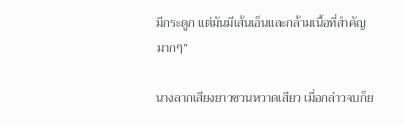มีกระดูก แต่มันมีเส้นเอ็นและกล้ามเนื้อที่สำคัญมากๆ”

นางลากเสียงยาวชวนหวาดเสียว เมื่อกล่าวจบก็ย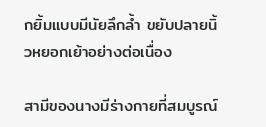กยิ้มแบบมีนัยลึกล้ำ ขยับปลายนิ้วหยอกเย้าอย่างต่อเนื่อง

สามีของนางมีร่างกายที่สมบูรณ์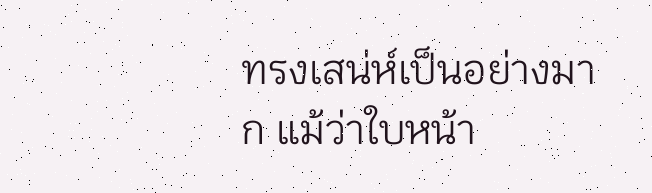ทรงเสน่ห์เป็นอย่างมาก แม้ว่าใบหน้า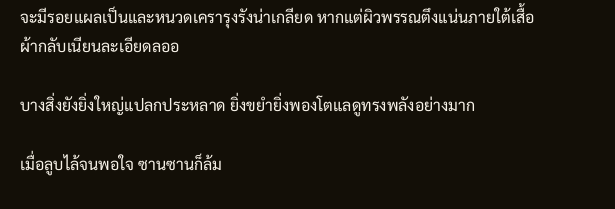จะมีรอยแผลเป็นและหนวดเครารุงรังน่าเกลียด หากแต่ผิวพรรณตึงแน่นภายใต้เสื้อผ้ากลับเนียนละเอียดลออ

บางสิ่งยังยิ่งใหญ่แปลกประหลาด ยิ่งขยำยิ่งพองโตแลดูทรงพลังอย่างมาก

เมื่อลูบไล้จนพอใจ ซานซานก็ล้ม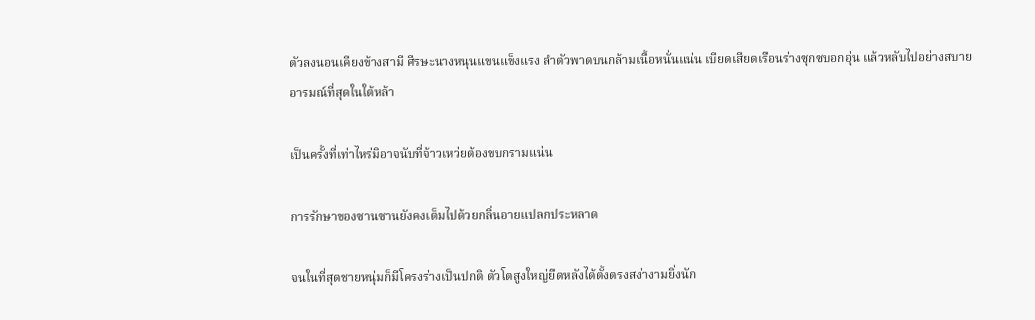ตัวลงนอนเคียงข้างสามี ศีรษะนางหนุนแขนแข็งแรง ลำตัวพาดบนกล้ามเนื้อหนั่นแน่น เบียดเสียดเรือนร่างซุกซบอกอุ่น แล้วหลับไปอย่างสบายอารมณ์ที่สุดในใต้หล้า

เป็นครั้งที่เท่าไหร่มิอาจนับที่จ้าวเหว่ยต้องขบกรามแน่น

การรักษาของซานซานยังคงเต็มไปด้วยกลิ่นอายแปลกประหลาด

จนในที่สุดชายหนุ่มก็มีโครงร่างเป็นปกติ ตัวโตสูงใหญ่ยืดหลังได้ตั้งตรงสง่างามยิ่งนัก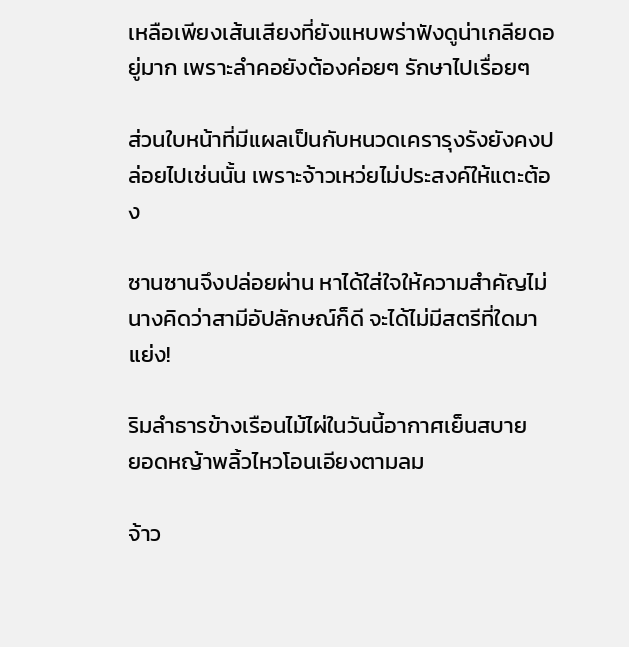เหลือเพียงเส้นเสียงที่ยังแหบพร่าฟังดูน่าเกลียดอยู่มาก เพราะลำคอยังต้องค่อยๆ รักษาไปเรื่อยๆ

ส่วนใบหน้าที่มีแผลเป็นกับหนวดเครารุงรังยังคงปล่อยไปเช่นนั้น เพราะจ้าวเหว่ยไม่ประสงค์ให้แตะต้อง

ซานซานจึงปล่อยผ่าน หาได้ใส่ใจให้ความสำคัญไม่            นางคิดว่าสามีอัปลักษณ์ก็ดี จะได้ไม่มีสตรีที่ใดมาแย่ง!

ริมลำธารข้างเรือนไม้ไผ่ในวันนี้อากาศเย็นสบาย                                    ยอดหญ้าพลิ้วไหวโอนเอียงตามลม

จ้าว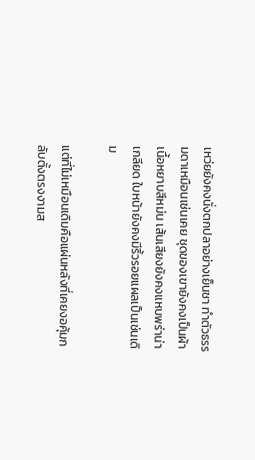เหว่ยยังคงนั่งตกปลาอย่างเย็นชา ทำตัวธรรมดาเหมือนเช่นเคย ชุดของเขายังคงเป็นผ้าเนื้อหยาบสีหม่น เส้นเสียงยังคงแหบพร่าน่าเกลียด ใบหน้ายังคงมีริ้วรอยแผลเป็นเช่นเดิม

แต่ที่ไม่เหมือนเดิมคือแผ่นหลังที่เคยงอคุ้มกลับตั้งตรงงามส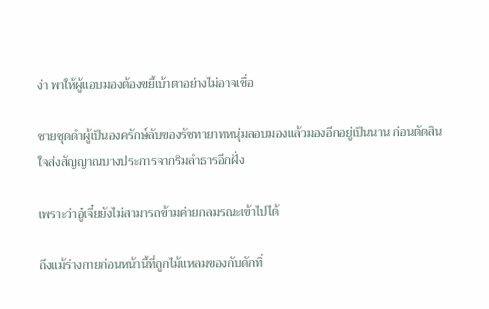ง่า พาให้ผู้แอบมองต้องขยี้เบ้าตาอย่างไม่อาจเชื่อ

ชายชุดดำผู้เป็นองครักษ์ลับของรัชทายาทหนุ่มลอบมองแล้วมองอีกอยู่เป็นนาน ก่อนตัดสินใจส่งสัญญาณบางประการจากริมลำธารอีกฝั่ง

เพราะว่าอู๋เจี๋ยยังไม่สามารถข้ามค่ายกลมรณะเข้าไปได้

ถึงแม้ร่างกายก่อนหน้านี้ที่ถูกไม้แหลมของกับดักทิ่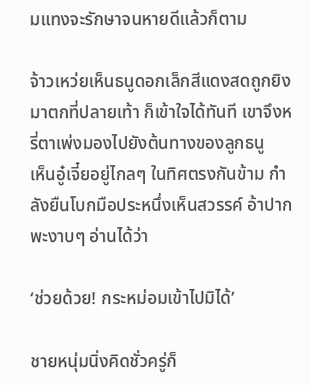มแทงจะรักษาจนหายดีแล้วก็ตาม

จ้าวเหว่ยเห็นธนูดอกเล็กสีแดงสดถูกยิงมาตกที่ปลายเท้า ก็เข้าใจได้ทันที เขาจึงหรี่ตาเพ่งมองไปยังต้นทางของลูกธนู           เห็นอู๋เจี๋ยอยู่ไกลๆ ในทิศตรงกันข้าม กำลังยืนโบกมือประหนึ่งเห็นสวรรค์ อ้าปากพะงาบๆ อ่านได้ว่า

‘ช่วยด้วย! กระหม่อมเข้าไปมิได้’

ชายหนุ่มนิ่งคิดชั่วครู่ก็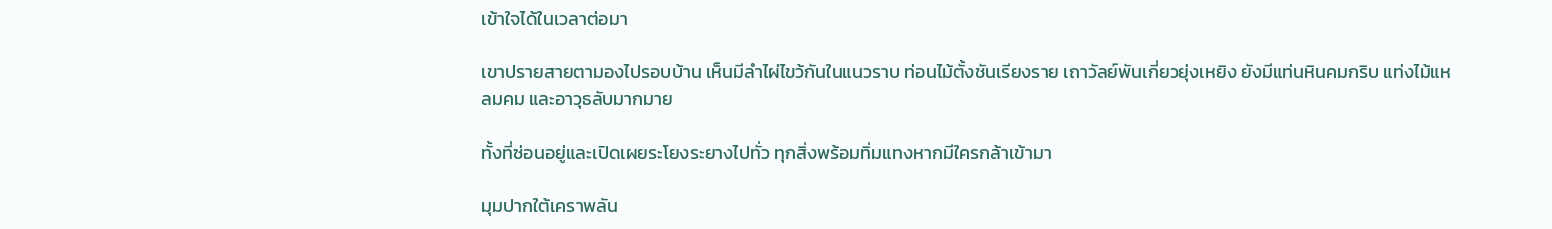เข้าใจได้ในเวลาต่อมา

เขาปรายสายตามองไปรอบบ้าน เห็นมีลำไผ่ไขว้กันในแนวราบ ท่อนไม้ตั้งชันเรียงราย เถาวัลย์พันเกี่ยวยุ่งเหยิง ยังมีแท่นหินคมกริบ แท่งไม้แหลมคม และอาวุธลับมากมาย

ทั้งที่ซ่อนอยู่และเปิดเผยระโยงระยางไปทั่ว ทุกสิ่งพร้อมทิ่มแทงหากมีใครกล้าเข้ามา

มุมปากใต้เคราพลัน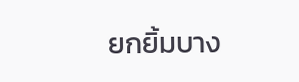ยกยิ้มบาง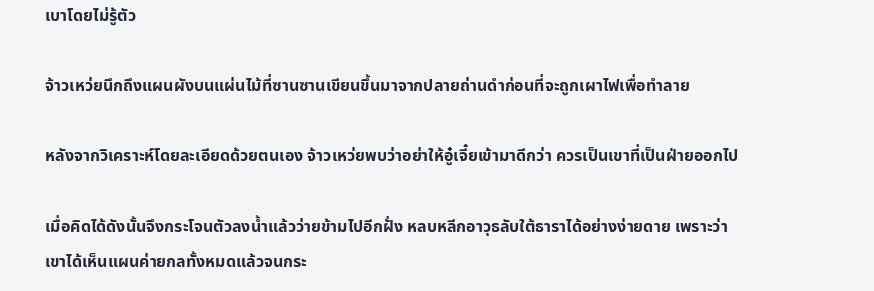เบาโดยไม่รู้ตัว

จ้าวเหว่ยนึกถึงแผนผังบนแผ่นไม้ที่ซานซานเขียนขึ้นมาจากปลายถ่านดำก่อนที่จะถูกเผาไฟเพื่อทำลาย

หลังจากวิเคราะห์โดยละเอียดด้วยตนเอง จ้าวเหว่ยพบว่าอย่าให้อู๋เจี๋ยเข้ามาดีกว่า ควรเป็นเขาที่เป็นฝ่ายออกไป

เมื่อคิดได้ดังนั้นจึงกระโจนตัวลงน้ำแล้วว่ายข้ามไปอีกฝั่ง หลบหลีกอาวุธลับใต้ธาราได้อย่างง่ายดาย เพราะว่าเขาได้เห็นแผนค่ายกลทั้งหมดแล้วจนกระ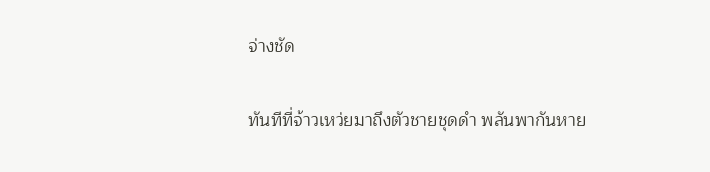จ่างชัด

ทันทีที่จ้าวเหว่ยมาถึงตัวชายชุดดำ พลันพากันหาย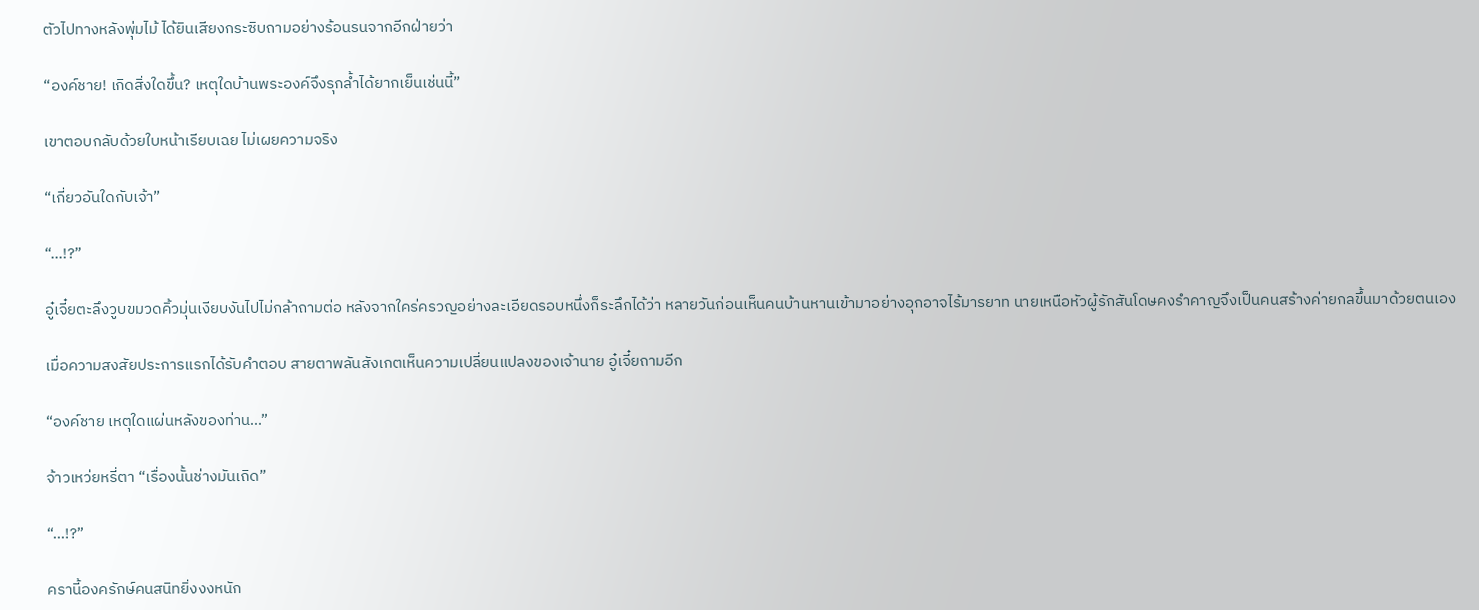ตัวไปทางหลังพุ่มไม้ ได้ยินเสียงกระซิบถามอย่างร้อนรนจากอีกฝ่ายว่า

“องค์ชาย! เกิดสิ่งใดขึ้น? เหตุใดบ้านพระองค์จึงรุกล้ำได้ยากเย็นเช่นนี้”

เขาตอบกลับด้วยใบหน้าเรียบเฉย ไม่เผยความจริง

“เกี่ยวอันใดกับเจ้า”

“...!?”

อู๋เจี๋ยตะลึงวูบขมวดคิ้วมุ่นเงียบงันไปไม่กล้าถามต่อ หลังจากใคร่ครวญอย่างละเอียดรอบหนึ่งก็ระลึกได้ว่า หลายวันก่อนเห็นคนบ้านหานเข้ามาอย่างอุกอาจไร้มารยาท นายเหนือหัวผู้รักสันโดษคงรำคาญจึงเป็นคนสร้างค่ายกลขึ้นมาด้วยตนเอง

เมื่อความสงสัยประการแรกได้รับคำตอบ สายตาพลันสังเกตเห็นความเปลี่ยนแปลงของเจ้านาย อู๋เจี๋ยถามอีก

“องค์ชาย เหตุใดแผ่นหลังของท่าน...”

จ้าวเหว่ยหรี่ตา “เรื่องนั้นช่างมันเถิด”

“...!?”

ครานี้องครักษ์คนสนิทยิ่งงงหนัก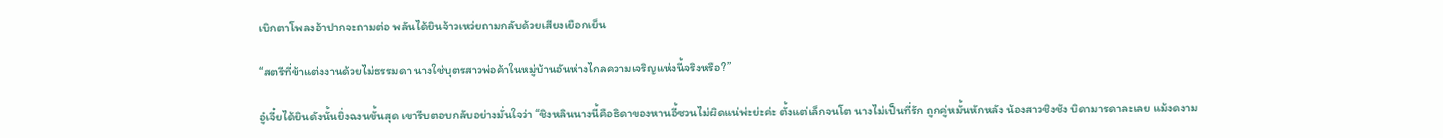เบิกตาโพลงอ้าปากจะถามต่อ พลันได้ยินจ้าวเหว่ยถามกลับด้วยเสียงเยือกเย็น

“สตรีที่ข้าแต่งงานด้วยไม่ธรรมดา นางใช่บุตรสาวพ่อค้าในหมู่บ้านอันห่างไกลความเจริญแห่งนี้จริงหรือ?”

อู๋เจี๋ยได้ยินดังนั้นยิ่งฉงนขั้นสุด เขารีบตอบกลับอย่างมั่นใจว่า “ชิงหลินนางนี้คือธิดาของหานอี้ซวนไม่ผิดแน่พ่ะย่ะค่ะ ตั้งแต่เล็กจนโต นางไม่เป็นที่รัก ถูกคู่หมั้นหักหลัง น้องสาวชิงชัง บิดามารดาละเลย แม้งดงาม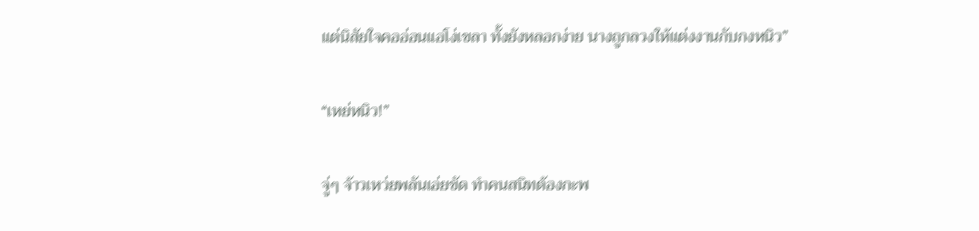แต่นิสัยใจคออ่อนแอโง่เขลา ทั้งยังหลอกง่าย นางถูกลวงให้แต่งงานกับกงหนิว”

“เหย่หนิว!”

จู่ๆ จ้าวเหว่ยพลันเอ่ยขัด ทำคนสนิทต้องกะพ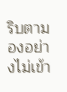ริบตามองอย่างไม่เข้า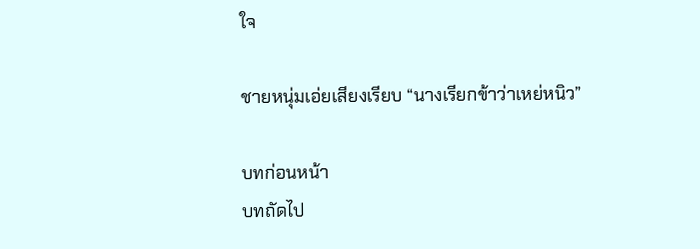ใจ

ชายหนุ่มเอ่ยเสียงเรียบ “นางเรียกข้าว่าเหย่หนิว”

บทก่อนหน้า
บทถัดไป